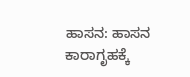ಹಾಸನ: ಹಾಸನ ಕಾರಾಗೃಹಕ್ಕೆ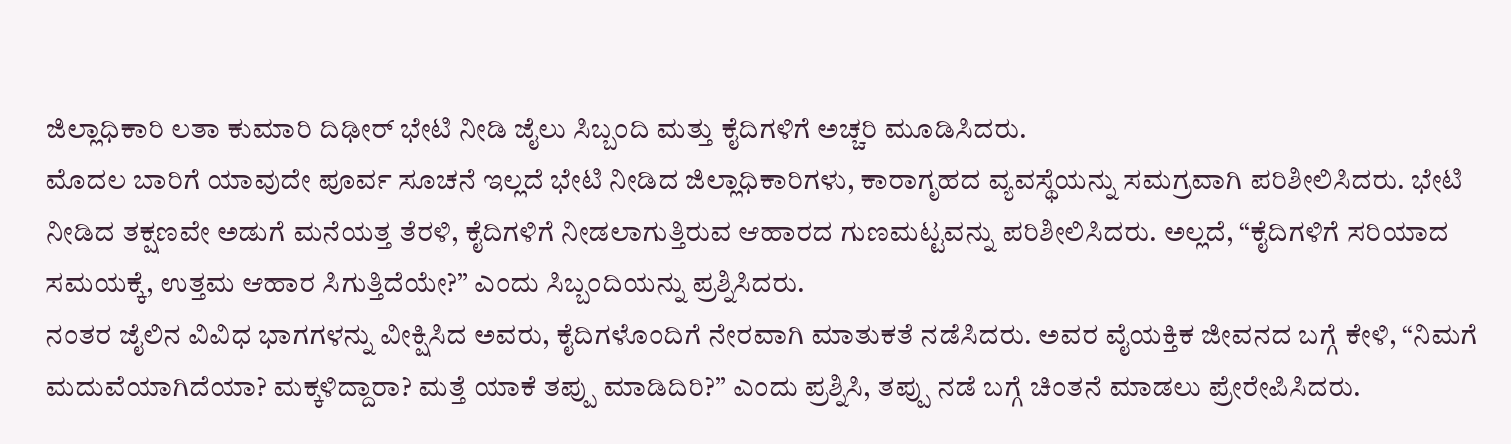ಜಿಲ್ಲಾಧಿಕಾರಿ ಲತಾ ಕುಮಾರಿ ದಿಢೀರ್ ಭೇಟಿ ನೀಡಿ ಜೈಲು ಸಿಬ್ಬಂದಿ ಮತ್ತು ಕೈದಿಗಳಿಗೆ ಅಚ್ಚರಿ ಮೂಡಿಸಿದರು.
ಮೊದಲ ಬಾರಿಗೆ ಯಾವುದೇ ಪೂರ್ವ ಸೂಚನೆ ಇಲ್ಲದೆ ಭೇಟಿ ನೀಡಿದ ಜಿಲ್ಲಾಧಿಕಾರಿಗಳು, ಕಾರಾಗೃಹದ ವ್ಯವಸ್ಥೆಯನ್ನು ಸಮಗ್ರವಾಗಿ ಪರಿಶೀಲಿಸಿದರು. ಭೇಟಿ ನೀಡಿದ ತಕ್ಷಣವೇ ಅಡುಗೆ ಮನೆಯತ್ತ ತೆರಳಿ, ಕೈದಿಗಳಿಗೆ ನೀಡಲಾಗುತ್ತಿರುವ ಆಹಾರದ ಗುಣಮಟ್ಟವನ್ನು ಪರಿಶೀಲಿಸಿದರು. ಅಲ್ಲದೆ, “ಕೈದಿಗಳಿಗೆ ಸರಿಯಾದ ಸಮಯಕ್ಕೆ, ಉತ್ತಮ ಆಹಾರ ಸಿಗುತ್ತಿದೆಯೇ?” ಎಂದು ಸಿಬ್ಬಂದಿಯನ್ನು ಪ್ರಶ್ನಿಸಿದರು.
ನಂತರ ಜೈಲಿನ ವಿವಿಧ ಭಾಗಗಳನ್ನು ವೀಕ್ಷಿಸಿದ ಅವರು, ಕೈದಿಗಳೊಂದಿಗೆ ನೇರವಾಗಿ ಮಾತುಕತೆ ನಡೆಸಿದರು. ಅವರ ವೈಯಕ್ತಿಕ ಜೀವನದ ಬಗ್ಗೆ ಕೇಳಿ, “ನಿಮಗೆ ಮದುವೆಯಾಗಿದೆಯಾ? ಮಕ್ಕಳಿದ್ದಾರಾ? ಮತ್ತೆ ಯಾಕೆ ತಪ್ಪು ಮಾಡಿದಿರಿ?” ಎಂದು ಪ್ರಶ್ನಿಸಿ, ತಪ್ಪು ನಡೆ ಬಗ್ಗೆ ಚಿಂತನೆ ಮಾಡಲು ಪ್ರೇರೇಪಿಸಿದರು.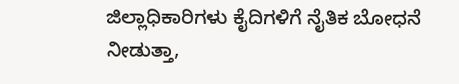ಜಿಲ್ಲಾಧಿಕಾರಿಗಳು ಕೈದಿಗಳಿಗೆ ನೈತಿಕ ಬೋಧನೆ ನೀಡುತ್ತಾ,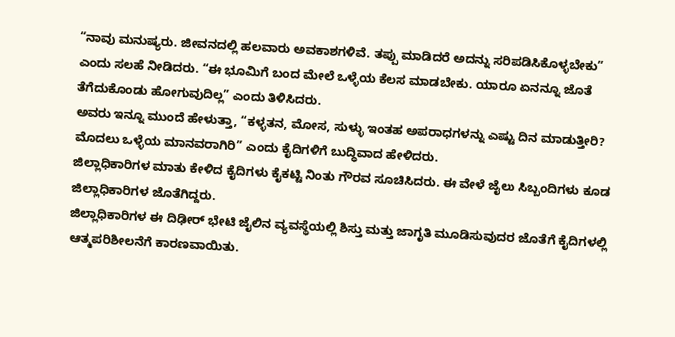“ನಾವು ಮನುಷ್ಯರು. ಜೀವನದಲ್ಲಿ ಹಲವಾರು ಅವಕಾಶಗಳಿವೆ. ತಪ್ಪು ಮಾಡಿದರೆ ಅದನ್ನು ಸರಿಪಡಿಸಿಕೊಳ್ಳಬೇಕು” ಎಂದು ಸಲಹೆ ನೀಡಿದರು. “ಈ ಭೂಮಿಗೆ ಬಂದ ಮೇಲೆ ಒಳ್ಳೆಯ ಕೆಲಸ ಮಾಡಬೇಕು. ಯಾರೂ ಏನನ್ನೂ ಜೊತೆ ತೆಗೆದುಕೊಂಡು ಹೋಗುವುದಿಲ್ಲ” ಎಂದು ತಿಳಿಸಿದರು.
ಅವರು ಇನ್ನೂ ಮುಂದೆ ಹೇಳುತ್ತಾ, “ಕಳ್ಳತನ, ಮೋಸ, ಸುಳ್ಳು ಇಂತಹ ಅಪರಾಧಗಳನ್ನು ಎಷ್ಟು ದಿನ ಮಾಡುತ್ತೀರಿ? ಮೊದಲು ಒಳ್ಳೆಯ ಮಾನವರಾಗಿರಿ” ಎಂದು ಕೈದಿಗಳಿಗೆ ಬುದ್ಧಿವಾದ ಹೇಳಿದರು.
ಜಿಲ್ಲಾಧಿಕಾರಿಗಳ ಮಾತು ಕೇಳಿದ ಕೈದಿಗಳು ಕೈಕಟ್ಟಿ ನಿಂತು ಗೌರವ ಸೂಚಿಸಿದರು. ಈ ವೇಳೆ ಜೈಲು ಸಿಬ್ಬಂದಿಗಳು ಕೂಡ ಜಿಲ್ಲಾಧಿಕಾರಿಗಳ ಜೊತೆಗಿದ್ದರು.
ಜಿಲ್ಲಾಧಿಕಾರಿಗಳ ಈ ದಿಢೀರ್ ಭೇಟಿ ಜೈಲಿನ ವ್ಯವಸ್ಥೆಯಲ್ಲಿ ಶಿಸ್ತು ಮತ್ತು ಜಾಗೃತಿ ಮೂಡಿಸುವುದರ ಜೊತೆಗೆ ಕೈದಿಗಳಲ್ಲಿ ಆತ್ಮಪರಿಶೀಲನೆಗೆ ಕಾರಣವಾಯಿತು.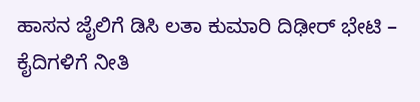ಹಾಸನ ಜೈಲಿಗೆ ಡಿಸಿ ಲತಾ ಕುಮಾರಿ ದಿಢೀರ್ ಭೇಟಿ – ಕೈದಿಗಳಿಗೆ ನೀತಿ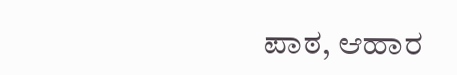ಪಾಠ, ಆಹಾರ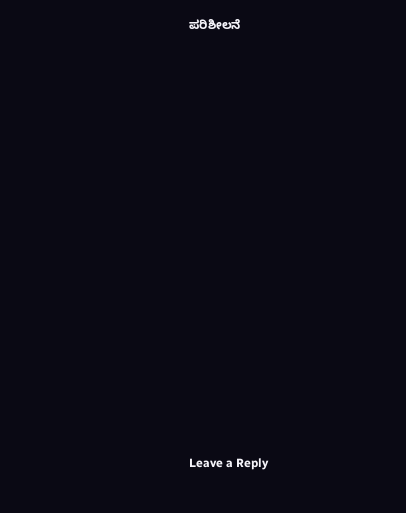ಪರಿಶೀಲನೆ
















Leave a Reply